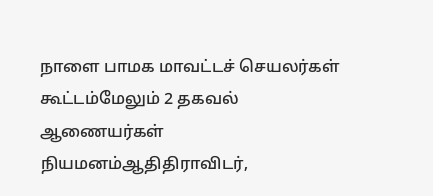நாளை பாமக மாவட்டச் செயலர்கள் கூட்டம்மேலும் 2 தகவல் ஆணையர்கள் நியமனம்ஆதிதிராவிடர்,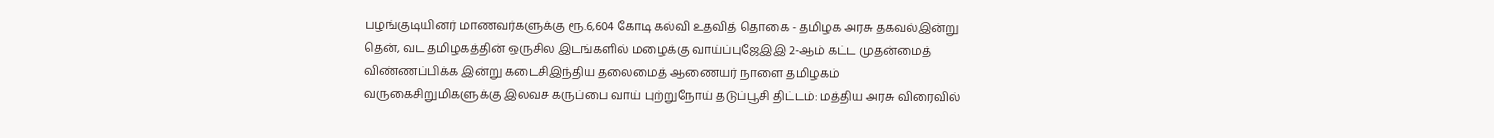பழங்குடியினர் மாணவர்களுக்கு ரூ.6,604 கோடி கல்வி உதவித் தொகை - தமிழக அரசு தகவல்இன்று தென், வட தமிழகத்தின் ஒருசில இடங்களில் மழைக்கு வாய்ப்புஜேஇஇ 2-ஆம் கட்ட முதன்மைத் விண்ணப்பிக்க இன்று கடைசிஇந்திய தலைமைத் ஆணையர் நாளை தமிழகம் வருகைசிறுமிகளுக்கு இலவச கருப்பை வாய் புற்றுநோய் தடுப்பூசி திட்டம்: மத்திய அரசு விரைவில்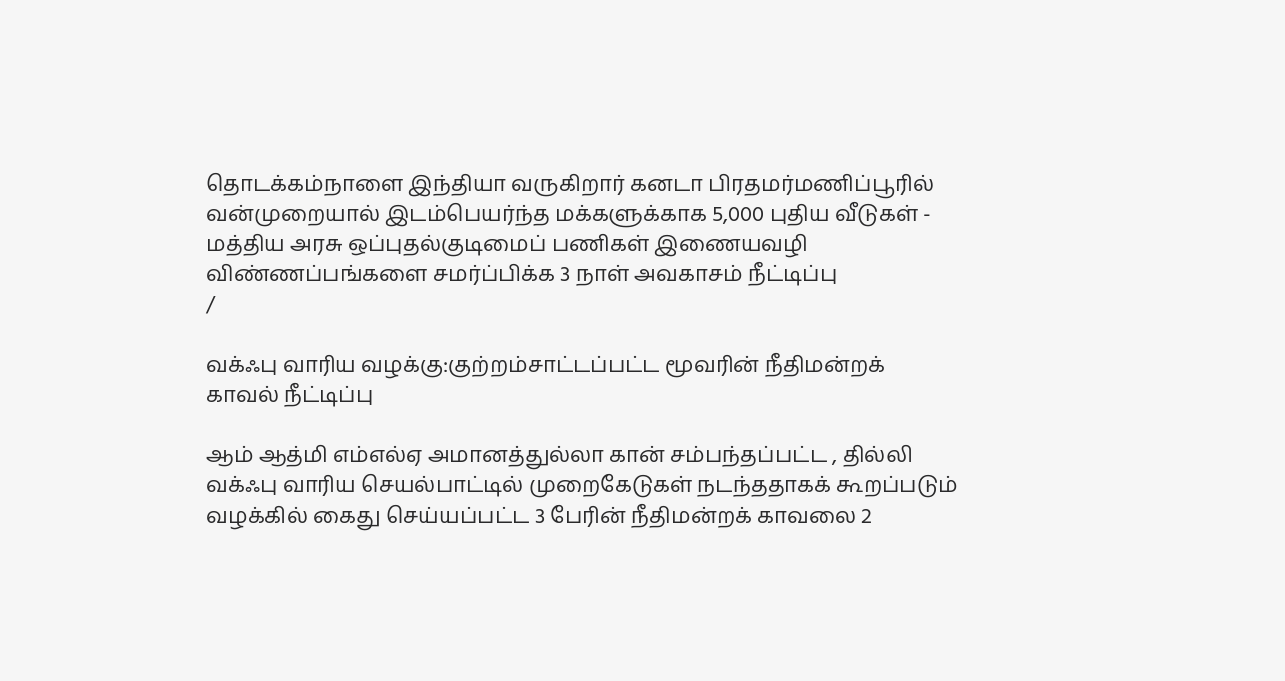தொடக்கம்நாளை இந்தியா வருகிறார் கனடா பிரதமர்மணிப்பூரில் வன்முறையால் இடம்பெயர்ந்த மக்களுக்காக 5,000 புதிய வீடுகள் - மத்திய அரசு ஒப்புதல்குடிமைப் பணிகள் இணையவழி விண்ணப்பங்களை சமர்ப்பிக்க 3 நாள் அவகாசம் நீட்டிப்பு
/

வக்ஃபு வாரிய வழக்கு:குற்றம்சாட்டப்பட்ட மூவரின் நீதிமன்றக் காவல் நீட்டிப்பு

ஆம் ஆத்மி எம்எல்ஏ அமானத்துல்லா கான் சம்பந்தப்பட்ட , தில்லி வக்ஃபு வாரிய செயல்பாட்டில் முறைகேடுகள் நடந்ததாகக் கூறப்படும் வழக்கில் கைது செய்யப்பட்ட 3 பேரின் நீதிமன்றக் காவலை 2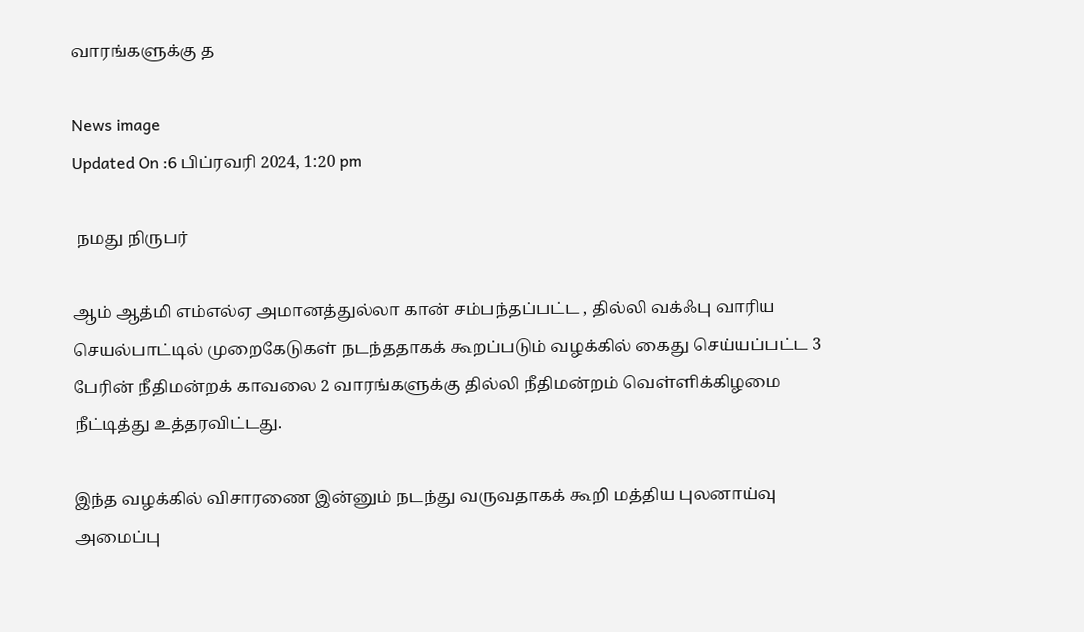வாரங்களுக்கு த

News image
Updated On :6 பிப்ரவரி 2024, 1:20 pm

 நமது நிருபர்

ஆம் ஆத்மி எம்எல்ஏ அமானத்துல்லா கான் சம்பந்தப்பட்ட , தில்லி வக்ஃபு வாரிய செயல்பாட்டில் முறைகேடுகள் நடந்ததாகக் கூறப்படும் வழக்கில் கைது செய்யப்பட்ட 3 பேரின் நீதிமன்றக் காவலை 2 வாரங்களுக்கு தில்லி நீதிமன்றம் வெள்ளிக்கிழமை நீட்டித்து உத்தரவிட்டது.

இந்த வழக்கில் விசாரணை இன்னும் நடந்து வருவதாகக் கூறி மத்திய புலனாய்வு அமைப்பு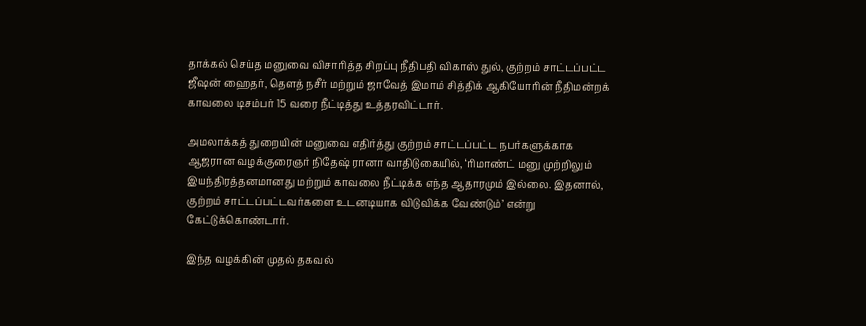தாக்கல் செய்த மனுவை விசாரித்த சிறப்பு நீதிபதி விகாஸ் துல், குற்றம் சாட்டப்பட்ட ஜீஷன் ஹைதர், தெளத் நசீர் மற்றும் ஜாவேத் இமாம் சித்திக் ஆகியோரின் நீதிமன்றக் காவலை டிசம்பர் 15 வரை நீட்டித்து உத்தரவிட்டார்.

அமலாக்கத் துறையின் மனுவை எதிர்த்து குற்றம் சாட்டப்பட்ட நபர்களுக்காக ஆஜரான வழக்குரைஞர் நிதேஷ் ரானா வாதிடுகையில், ‘ரிமாண்ட் மனு முற்றிலும் இயந்திரத்தனமானது மற்றும் காவலை நீட்டிக்க எந்த ஆதாரமும் இல்லை. இதனால், குற்றம் சாட்டப்பட்டவர்களை உடனடியாக விடுவிக்க வேண்டும்’ என்று கேட்டுக்கொண்டார்.

இந்த வழக்கின் முதல் தகவல்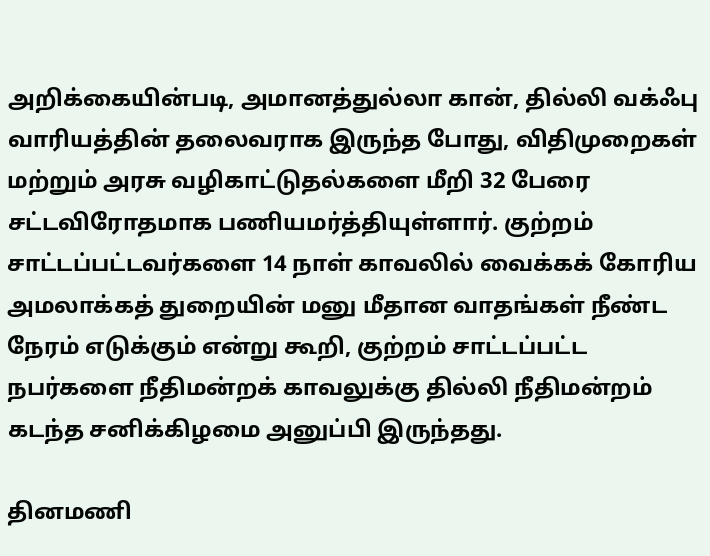அறிக்கையின்படி, அமானத்துல்லா கான், தில்லி வக்ஃபு வாரியத்தின் தலைவராக இருந்த போது, விதிமுறைகள் மற்றும் அரசு வழிகாட்டுதல்களை மீறி 32 பேரை சட்டவிரோதமாக பணியமர்த்தியுள்ளார். குற்றம் சாட்டப்பட்டவர்களை 14 நாள் காவலில் வைக்கக் கோரிய அமலாக்கத் துறையின் மனு மீதான வாதங்கள் நீண்ட நேரம் எடுக்கும் என்று கூறி, குற்றம் சாட்டப்பட்ட நபர்களை நீதிமன்றக் காவலுக்கு தில்லி நீதிமன்றம் கடந்த சனிக்கிழமை அனுப்பி இருந்தது.

தினமணி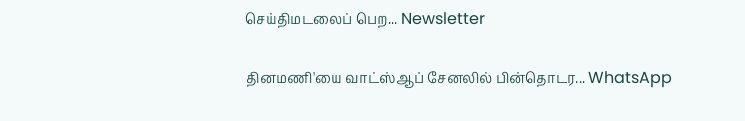செய்திமடலைப் பெற... Newsletter

தினமணி'யை வாட்ஸ்ஆப் சேனலில் பின்தொடர... WhatsApp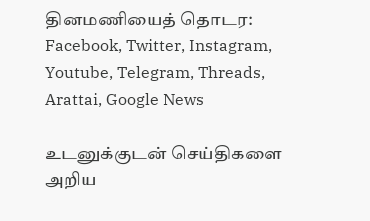தினமணியைத் தொடர: Facebook, Twitter, Instagram, Youtube, Telegram, Threads, Arattai, Google News

உடனுக்குடன் செய்திகளை அறிய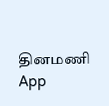தினமணி App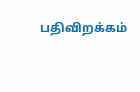பதிவிறக்கம்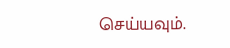செய்யவும்.